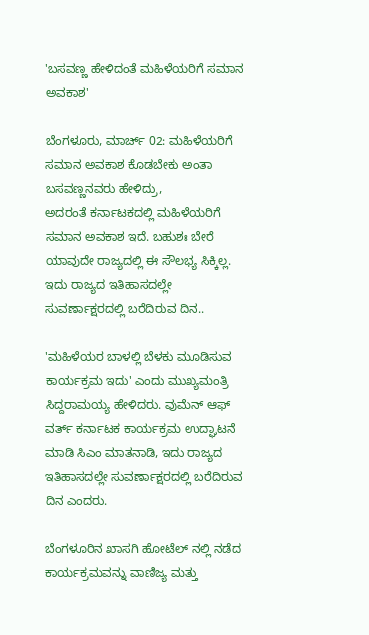'ಬಸವಣ್ಣ ಹೇಳಿದಂತೆ ಮಹಿಳೆಯರಿಗೆ ಸಮಾನ ಅವಕಾಶ'

ಬೆಂಗಳೂರು, ಮಾರ್ಚ್ 02: ಮಹಿಳೆಯರಿಗೆ ಸಮಾನ ಅವಕಾಶ ಕೊಡಬೇಕು ಅಂತಾ ಬಸವಣ್ಣನವರು ಹೇಳಿದ್ರು, ಅದರಂತೆ ‌ಕರ್ನಾಟಕದಲ್ಲಿ‌ ಮಹಿಳೆಯರಿಗೆ ಸಮಾನ ಅವಕಾಶ ಇದೆ. ಬಹುಶಃ ‌ಬೇರೆ ಯಾವುದೇ ರಾಜ್ಯದಲ್ಲಿ‌ ಈ‌ ಸೌಲಭ್ಯ ಸಿಕ್ಕಿಲ್ಲ. ಇದು ರಾಜ್ಯದ ಇತಿಹಾಸದಲ್ಲೇ ಸುವರ್ಣಾಕ್ಷರದಲ್ಲಿ‌ ಬರೆದಿರುವ ದಿನ..

'ಮಹಿಳೆಯರ ಬಾಳಲ್ಲಿ ಬೆಳಕು ಮೂಡಿಸುವ ಕಾರ್ಯಕ್ರಮ ಇದು' ಎಂದು ಮುಖ್ಯಮಂತ್ರಿ ಸಿದ್ದರಾಮಯ್ಯ ಹೇಳಿದರು. ವುಮೆನ್ ಆಫ್ ವರ್ತ್ ಕರ್ನಾಟಕ ಕಾರ್ಯಕ್ರಮ ಉದ್ಘಾಟನೆ ಮಾಡಿ ಸಿಎಂ ಮಾತನಾಡಿ, ಇದು ರಾಜ್ಯದ ಇತಿಹಾಸದಲ್ಲೇ ಸುವರ್ಣಾಕ್ಷರದಲ್ಲಿ‌ ಬರೆದಿರುವ ದಿನ ಎಂದರು.

ಬೆಂಗಳೂರಿನ ಖಾಸಗಿ ಹೋಟೆಲ್ ನಲ್ಲಿ ನಡೆದ ಕಾರ್ಯಕ್ರಮವನ್ನು ವಾಣಿಜ್ಯ ಮತ್ತು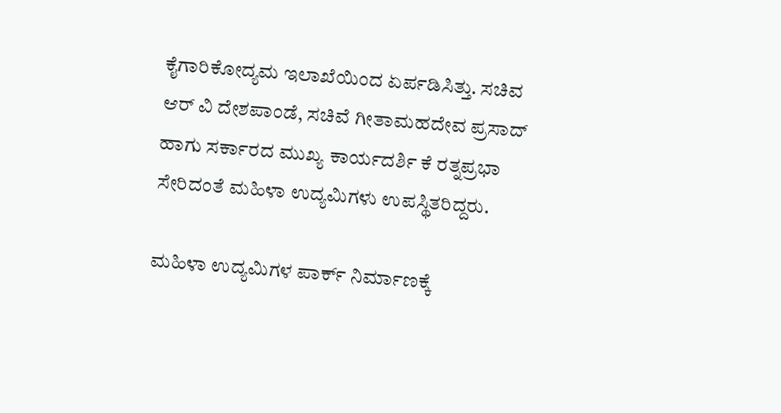ಕೈಗಾರಿಕೋದ್ಯಮ ಇಲಾಖೆಯಿಂದ ಏರ್ಪಡಿಸಿತ್ತು. ಸಚಿವ ಆರ್ ವಿ ದೇಶಪಾಂಡೆ, ಸಚಿವೆ ಗೀತಾಮಹದೇವ‌ ಪ್ರಸಾದ್ ಹಾಗು ಸರ್ಕಾರದ ಮುಖ್ಯ ಕಾರ್ಯದರ್ಶಿ ಕೆ ರತ್ನಪ್ರಭಾ ಸೇರಿದಂತೆ ಮಹಿಳಾ ಉದ್ಯಮಿಗಳು ಉಪಸ್ಥಿತರಿದ್ದರು.

ಮಹಿಳಾ ಉದ್ಯಮಿಗಳ ಪಾರ್ಕ್ ನಿರ್ಮಾಣಕ್ಕೆ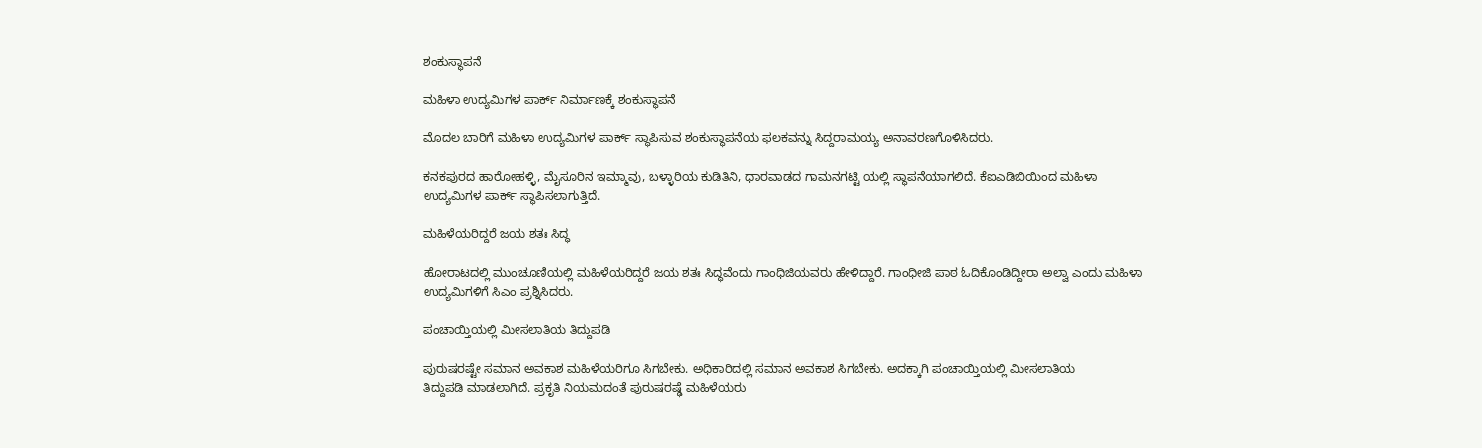ಶಂಕುಸ್ಥಾಪನೆ

ಮಹಿಳಾ ಉದ್ಯಮಿಗಳ ಪಾರ್ಕ್ ನಿರ್ಮಾಣಕ್ಕೆ ಶಂಕುಸ್ಥಾಪನೆ

ಮೊದಲ ಬಾರಿಗೆ ಮಹಿಳಾ ಉದ್ಯಮಿಗಳ ಪಾರ್ಕ್ ಸ್ಥಾಪಿಸುವ ಶಂಕುಸ್ಥಾಪನೆಯ ಫಲಕವನ್ನು ಸಿದ್ದರಾಮಯ್ಯ ಅನಾವರಣಗೊಳಿಸಿದರು.

ಕನಕಪುರದ ಹಾರೋಹಳ್ಳಿ, ಮೈಸೂರಿನ ಇಮ್ಮಾವು, ಬಳ್ಳಾರಿಯ ಕುಡಿತಿನಿ, ಧಾರವಾಡದ ಗಾಮನಗಟ್ಟಿ ಯಲ್ಲಿ ಸ್ಥಾಪನೆಯಾಗಲಿದೆ. ಕೆಐಎಡಿಬಿಯಿಂದ ಮಹಿಳಾ ಉದ್ಯಮಿಗಳ ಪಾರ್ಕ್ ಸ್ಥಾಪಿಸಲಾಗುತ್ತಿದೆ.

ಮಹಿಳೆಯರಿದ್ದರೆ ಜಯ ಶತಃ ಸಿದ್ಧ

ಹೋರಾಟದಲ್ಲಿ ಮುಂಚೂಣಿಯಲ್ಲಿ ಮಹಿಳೆಯರಿದ್ದರೆ ಜಯ ಶತಃ ಸಿದ್ಧವೆಂದು ಗಾಂಧಿಜಿಯವರು ಹೇಳಿದ್ದಾರೆ. ಗಾಂಧೀಜಿ ಪಾಠ ಓದಿಕೊಂಡಿದ್ದೀರಾ ಅಲ್ವಾ ಎಂದು ಮಹಿಳಾ ಉದ್ಯಮಿಗಳಿಗೆ ಸಿಎಂ ಪ್ರಶ್ನಿಸಿದರು.

ಪಂಚಾಯ್ತಿಯಲ್ಲಿ ಮೀಸಲಾತಿಯ ತಿದ್ದುಪಡಿ ‌

ಪುರುಷರಷ್ಟೇ ಸಮಾನ ಅವಕಾಶ ಮಹಿಳೆಯರಿಗೂ ಸಿಗಬೇಕು. ಅಧಿಕಾರಿದಲ್ಲಿ ಸಮಾನ ಅವಕಾಶ ಸಿಗಬೇಕು. ಅದಕ್ಕಾಗಿ ಪಂಚಾಯ್ತಿಯಲ್ಲಿ ಮೀಸಲಾತಿಯ ತಿದ್ದುಪಡಿ ‌ಮಾಡಲಾಗಿದೆ. ಪ್ರಕೃತಿ ನಿಯಮದಂತೆ‌ ಪುರುಷರಷ್ಢೆ ಮಹಿಳೆಯರು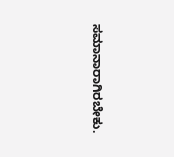ಸಮಾನಾರಾಗಿರಬೇಕು.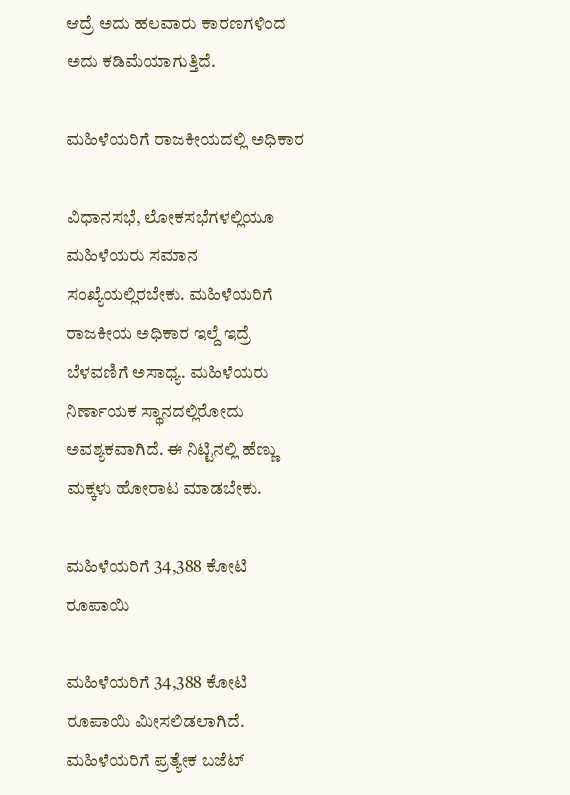ಆದ್ರೆ ಅದು ಹಲವಾರು ಕಾರಣಗಳಿಂದ ಅದು ಕಡಿಮೆಯಾಗುತ್ತಿದೆ.

ಮಹಿಳೆಯರಿಗೆ ರಾಜಕೀಯದಲ್ಲಿ ಅಧಿಕಾರ

ವಿಧಾನಸಭೆ, ಲೋಕಸಭೆಗಳಲ್ಲಿಯೂ‌‌ ಮಹಿಳೆಯರು ಸಮಾನ ಸಂಖ್ಯೆಯಲ್ಲಿರಬೇಕು. ಮಹಿಳೆಯರಿಗೆ ರಾಜಕೀಯ ಅಧಿಕಾರ ಇಲ್ದೆ ಇದ್ರೆ ಬೆಳವಣಿಗೆ ಅಸಾಧ್ಯ. ಮಹಿಳೆಯರು ನಿರ್ಣಾಯಕ ಸ್ಥಾನದಲ್ಲಿರೋದು ಅವಶ್ಯಕವಾಗಿದೆ. ಈ ನಿಟ್ಟಿನಲ್ಲಿ ಹೆಣ್ಣು ಮಕ್ಕಳು ‌ಹೋರಾಟ ಮಾಡಬೇಕು.

ಮಹಿಳೆಯರಿಗೆ 34,388 ಕೋಟಿ ರೂಪಾಯಿ

ಮಹಿಳೆಯರಿಗೆ 34,388 ಕೋಟಿ ರೂಪಾಯಿ ‌ಮೀಸಲಿಡಲಾಗಿದೆ. ಮಹಿಳೆಯರಿಗೆ ಪ್ರತ್ಯೇಕ ಬಜೆಟ್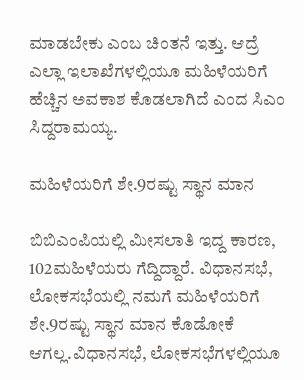ಮಾಡಬೇಕು ಎಂಬ ಚಿಂತನೆ ಇತ್ತು. ಆದ್ರೆ ಎಲ್ಲಾ ಇಲಾಖೆಗಳಲ್ಲಿಯೂ ಮಹಿಳೆಯರಿಗೆ ಹೆಚ್ಚಿನ ಅವಕಾಶ ಕೊಡಲಾಗಿದೆ ಎಂದ ಸಿಎಂ ಸಿದ್ದರಾಮಯ್ಯ.

ಮಹಿಳೆಯರಿಗೆ ಶೇ.9ರಷ್ಟು ಸ್ಥಾನ ಮಾನ

ಬಿಬಿಎಂಪಿಯಲ್ಲಿ ಮೀಸಲಾತಿ ಇದ್ದ ಕಾರಣ, 102ಮಹಿಳೆಯರು ಗೆದ್ದಿದ್ದಾರೆ. ವಿಧಾನಸಭೆ, ಲೋಕಸಭೆಯಲ್ಲಿ ನಮಗೆ ಮಹಿಳೆಯರಿಗೆ ಶೇ.9ರಷ್ಟು ಸ್ಥಾನ ಮಾನ ಕೊಡೋಕೆ ಆಗಲ್ಲ.ವಿಧಾನಸಭೆ, ಲೋಕಸಭೆಗಳಲ್ಲಿಯೂ‌‌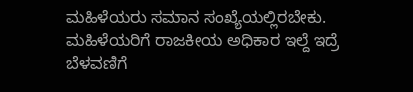ಮಹಿಳೆಯರು ಸಮಾನ ಸಂಖ್ಯೆಯಲ್ಲಿರಬೇಕು. ಮಹಿಳೆಯರಿಗೆ ರಾಜಕೀಯ ಅಧಿಕಾರ ಇಲ್ದೆ ಇದ್ರೆ ಬೆಳವಣಿಗೆ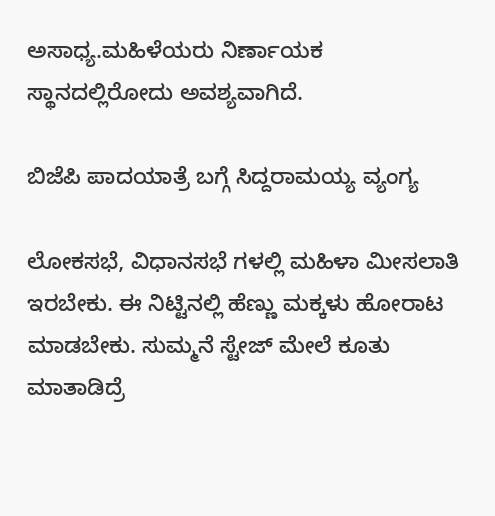ಅಸಾಧ್ಯ.ಮಹಿಳೆಯರು ನಿರ್ಣಾಯಕ ಸ್ಥಾನದಲ್ಲಿರೋದು ಅವಶ್ಯವಾಗಿದೆ.

ಬಿಜೆಪಿ ಪಾದಯಾತ್ರೆ ಬಗ್ಗೆ ಸಿದ್ದರಾಮಯ್ಯ ವ್ಯಂಗ್ಯ

ಲೋಕಸಭೆ, ವಿಧಾನಸಭೆ ಗಳಲ್ಲಿ ಮಹಿಳಾ ಮೀಸಲಾತಿ ಇರಬೇಕು. ಈ ನಿಟ್ಟಿನಲ್ಲಿ ಹೆಣ್ಣು ಮಕ್ಕಳು ‌ಹೋರಾಟ ಮಾಡಬೇಕು. ಸುಮ್ಮನೆ ಸ್ಟೇಜ್ ಮೇಲೆ ಕೂತು ಮಾತಾಡಿದ್ರೆ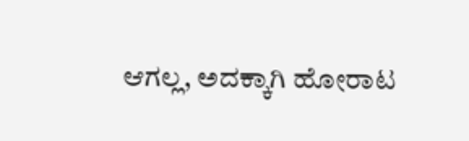ಆಗಲ್ಲ, ಅದಕ್ಕಾಗಿ ಹೋರಾಟ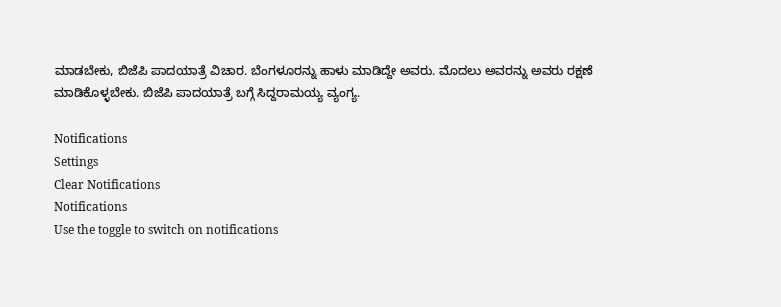ಮಾಡಬೇಕು, ಬಿಜೆಪಿ ಪಾದಯಾತ್ರೆ ವಿಚಾರ. ಬೆಂಗಳೂರನ್ನು ಹಾಳು ಮಾಡಿದ್ದೇ ಅವರು. ಮೊದಲು ಅವರನ್ನು ಅವರು ರಕ್ಷಣೆ ಮಾಡಿಕೊಳ್ಳಬೇಕು. ಬಿಜೆಪಿ ಪಾದಯಾತ್ರೆ ಬಗ್ಗೆ ಸಿದ್ದರಾಮಯ್ಯ ವ್ಯಂಗ್ಯ.

Notifications
Settings
Clear Notifications
Notifications
Use the toggle to switch on notifications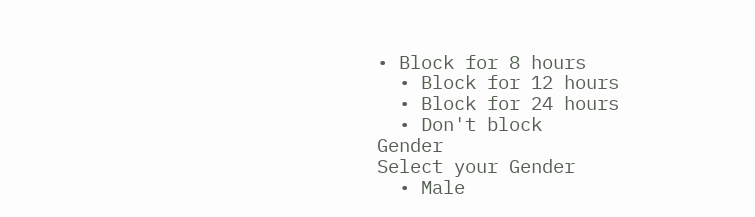• Block for 8 hours
  • Block for 12 hours
  • Block for 24 hours
  • Don't block
Gender
Select your Gender
  • Male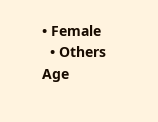• Female
  • Others
Age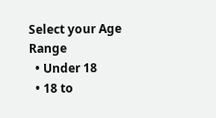Select your Age Range
  • Under 18
  • 18 to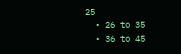25
  • 26 to 35
  • 36 to 45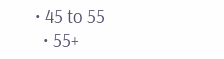• 45 to 55
  • 55+